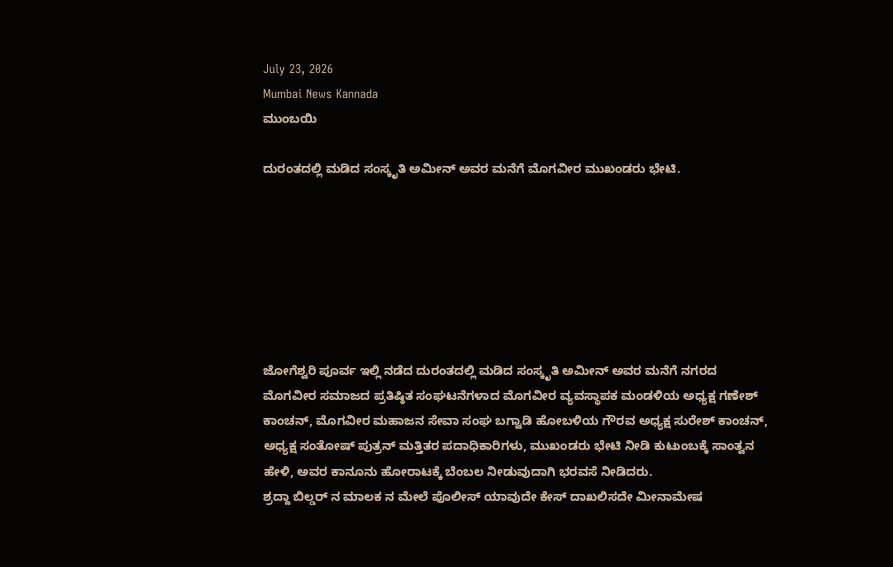July 23, 2026
Mumbai News Kannada
ಮುಂಬಯಿ

ದುರಂತದಲ್ಲಿ ಮಡಿದ ಸಂಸ್ಕೃತಿ ಅಮೀನ್ ಅವರ ಮನೆಗೆ ಮೊಗವೀರ ಮುಖಂಡರು ಭೇಟಿ.







ಜೋಗೆಶ್ವರಿ ಪೂರ್ವ ಇಲ್ಲಿ ನಡೆದ ದುರಂತದಲ್ಲಿ ಮಡಿದ ಸಂಸ್ಕೃತಿ ಅಮೀನ್ ಅವರ ಮನೆಗೆ ನಗರದ ಮೊಗವೀರ ಸಮಾಜದ ಪ್ರತಿಷ್ಠಿತ ಸಂಘಟನೆಗಳಾದ ಮೊಗವೀರ ವ್ಯವಸ್ಥಾಪಕ ಮಂಡಳಿಯ ಅಧ್ಯಕ್ಷ ಗಣೇಶ್ ಕಾಂಚನ್, ಮೊಗವೀರ ಮಹಾಜನ ಸೇವಾ ಸಂಘ ಬಗ್ವಾಡಿ ಹೋಬಳಿಯ ಗೌರವ ಅಧ್ಯಕ್ಷ ಸುರೇಶ್ ಕಾಂಚನ್, ಅಧ್ಯಕ್ಷ ಸಂತೋಷ್ ಪುತ್ರನ್ ಮತ್ತಿತರ ಪದಾಧಿಕಾರಿಗಳು, ಮುಖಂಡರು ಭೇಟಿ ನೀಡಿ ಕುಟುಂಬಕ್ಕೆ ಸಾಂತ್ವನ ಹೇಳಿ, ಅವರ ಕಾನೂನು ಹೋರಾಟಕ್ಕೆ ಬೆಂಬಲ ನೀಡುವುದಾಗಿ ಭರವಸೆ ನೀಡಿದರು.
ಶ್ರದ್ದಾ ಬಿಲ್ಡರ್ ನ ಮಾಲಕ ನ ಮೇಲೆ ಪೊಲೀಸ್ ಯಾವುದೇ ಕೇಸ್ ದಾಖಲಿಸದೇ ಮೀನಾಮೇಷ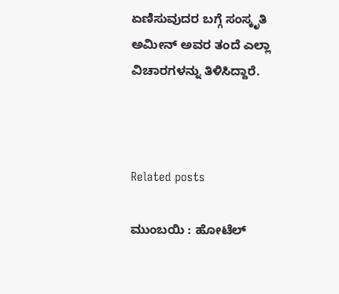ಏಣಿಸುವುದರ ಬಗ್ಗೆ ಸಂಸ್ಕೃತಿ ಅಮೀನ್ ಅವರ ತಂದೆ ಎಲ್ಲಾ ವಿಚಾರಗಳನ್ನು ತಿಳಿಸಿದ್ದಾರೆ.



Related posts

ಮುಂಬಯಿ : ಹೋಟೆಲ್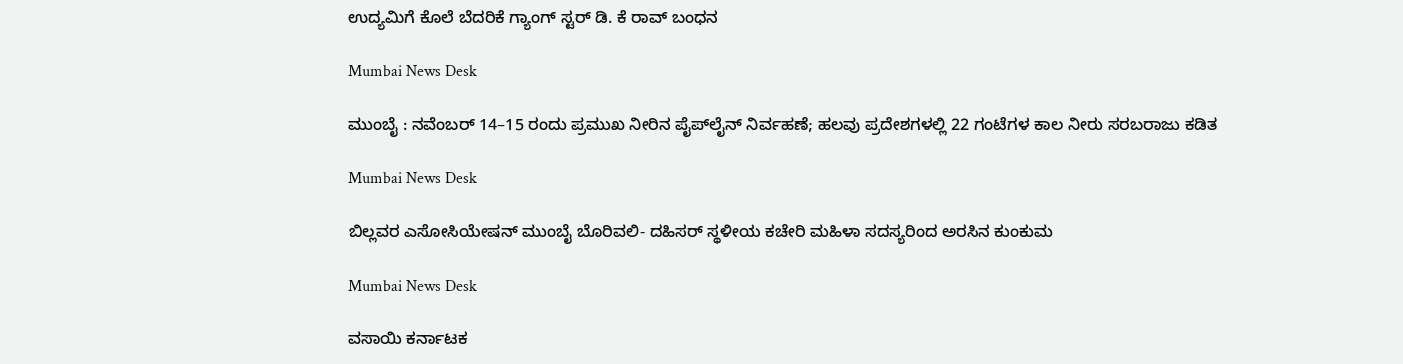ಉದ್ಯಮಿಗೆ ಕೊಲೆ ಬೆದರಿಕೆ ಗ್ಯಾಂಗ್ ಸ್ಟರ್ ಡಿ. ಕೆ ರಾವ್ ಬಂಧನ

Mumbai News Desk

ಮುಂಬೈ : ನವೆಂಬರ್ 14–15 ರಂದು ಪ್ರಮುಖ ನೀರಿನ ಪೈಪ್‌ಲೈನ್ ನಿರ್ವಹಣೆ; ಹಲವು ಪ್ರದೇಶಗಳಲ್ಲಿ 22 ಗಂಟೆಗಳ ಕಾಲ ನೀರು ಸರಬರಾಜು ಕಡಿತ

Mumbai News Desk

ಬಿಲ್ಲವರ ಎಸೋಸಿಯೇಷನ್ ಮುಂಬೈ ಬೊರಿವಲಿ- ದಹಿಸರ್ ಸ್ಥಳೀಯ ಕಚೇರಿ ಮಹಿಳಾ ಸದಸ್ಯರಿಂದ ಅರಸಿನ ಕುಂಕುಮ

Mumbai News Desk

ವಸಾಯಿ ಕರ್ನಾಟಕ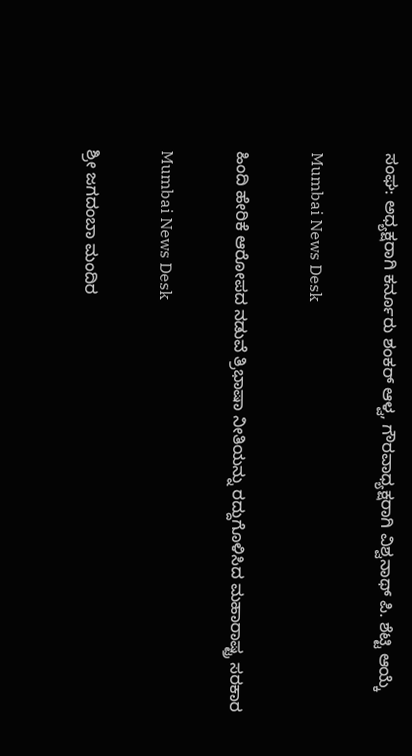ಸಂಘ: ಅಧ್ಯಕ್ಷರಾಗಿ ಕರ್ನೂರು ಶಂಕರ್ ಆಳ್ವ, ಗೌರವಾಧ್ಯಕ್ಷರಾಗಿ ವಿಶ್ವನಾಥ್ ಪಿ. ಶೆಟ್ಟಿ ಆಯ್ಕೆ

Mumbai News Desk

ಹಿಂದಿ ಹೇರಿಕೆ ಆರೋಪದ ನಡುವೆ ತ್ರಿಭಾಷಾ ನೀತಿಯನ್ನು ರದ್ದುಗೊಳಿಸಿದ ಮಹಾರಾಷ್ಟ್ರ ಸರಕಾರ

Mumbai News Desk

ಶ್ರೀ ಜಗದಂಬಾ ಮಂದಿರ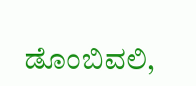ಡೊಂಬಿವಲಿ,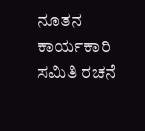ನೂತನ ಕಾರ್ಯಕಾರಿ ಸಮಿತಿ ರಚನೆ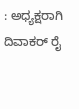: ಅಧ್ಯಕ್ಷರಾಗಿ ದಿವಾಕರ್ ರೈ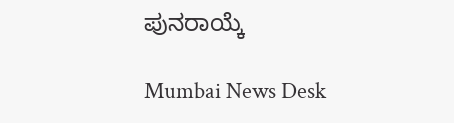ಪುನರಾಯ್ಕೆ

Mumbai News Desk